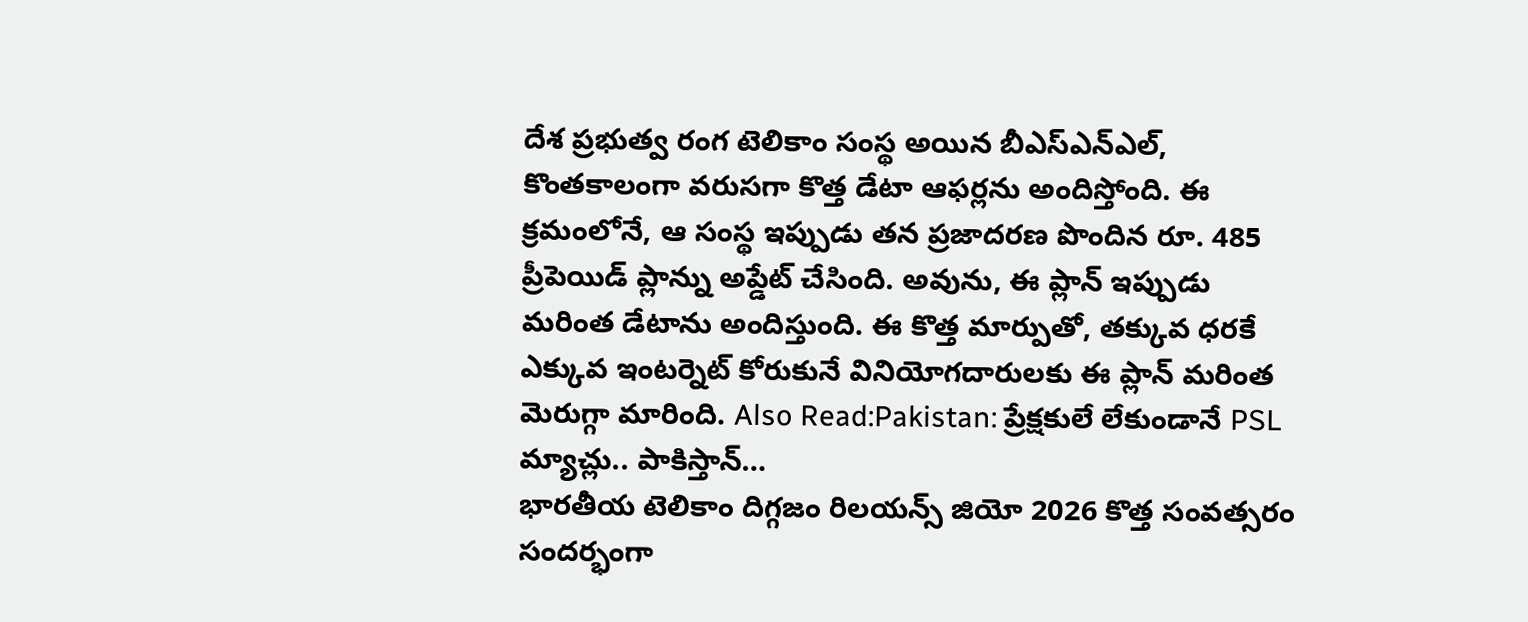దేశ ప్రభుత్వ రంగ టెలికాం సంస్థ అయిన బీఎస్ఎన్ఎల్, కొంతకాలంగా వరుసగా కొత్త డేటా ఆఫర్లను అందిస్తోంది. ఈ క్రమంలోనే, ఆ సంస్థ ఇప్పుడు తన ప్రజాదరణ పొందిన రూ. 485 ప్రీపెయిడ్ ప్లాన్ను అప్డేట్ చేసింది. అవును, ఈ ప్లాన్ ఇప్పుడు మరింత డేటాను అందిస్తుంది. ఈ కొత్త మార్పుతో, తక్కువ ధరకే ఎక్కువ ఇంటర్నెట్ కోరుకునే వినియోగదారులకు ఈ ప్లాన్ మరింత మెరుగ్గా మారింది. Also Read:Pakistan: ప్రేక్షకులే లేకుండానే PSL మ్యాచ్లు.. పాకిస్తాన్…
భారతీయ టెలికాం దిగ్గజం రిలయన్స్ జియో 2026 కొత్త సంవత్సరం సందర్భంగా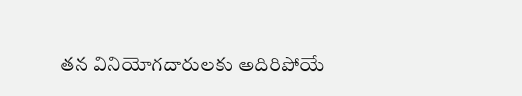తన వినియోగదారులకు అదిరిపోయే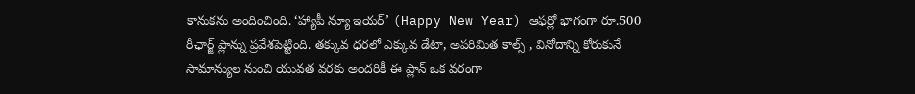కానుకను అందించింది. ‘హ్యాపీ న్యూ ఇయర్’ (Happy New Year) ఆఫర్లో భాగంగా రూ.500 రీఛార్జ్ ప్లాన్ను ప్రవేశపెట్టింది. తక్కువ ధరలో ఎక్కువ డేటా, అపరిమిత కాల్స్ , వినోదాన్ని కోరుకునే సామాన్యుల నుంచి యువత వరకు అందరికీ ఈ ప్లాన్ ఒక వరంగా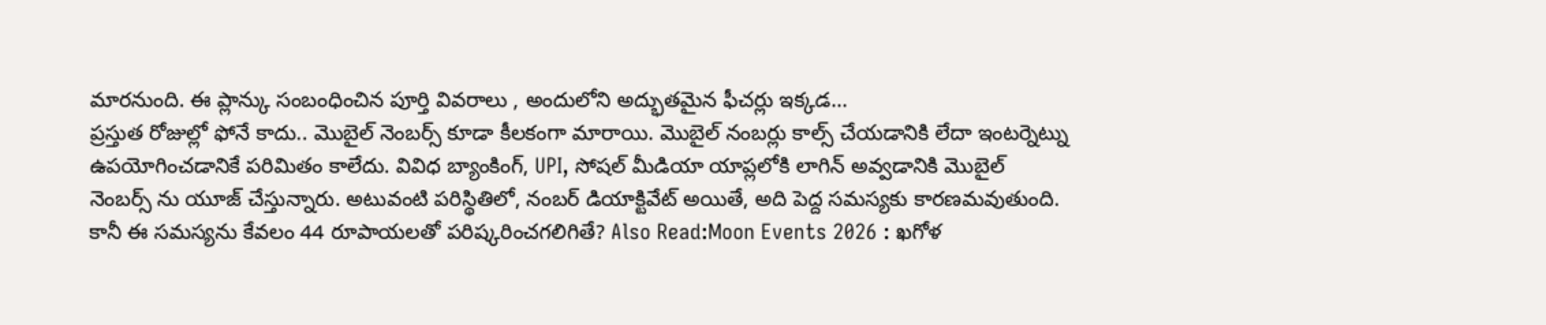మారనుంది. ఈ ప్లాన్కు సంబంధించిన పూర్తి వివరాలు , అందులోని అద్భుతమైన ఫీచర్లు ఇక్కడ…
ప్రస్తుత రోజుల్లో ఫోనే కాదు.. మొబైల్ నెంబర్స్ కూడా కీలకంగా మారాయి. మొబైల్ నంబర్లు కాల్స్ చేయడానికి లేదా ఇంటర్నెట్ను ఉపయోగించడానికే పరిమితం కాలేదు. వివిధ బ్యాంకింగ్, UPI, సోషల్ మీడియా యాప్లలోకి లాగిన్ అవ్వడానికి మొబైల్ నెంబర్స్ ను యూజ్ చేస్తున్నారు. అటువంటి పరిస్థితిలో, నంబర్ డియాక్టివేట్ అయితే, అది పెద్ద సమస్యకు కారణమవుతుంది. కానీ ఈ సమస్యను కేవలం 44 రూపాయలతో పరిష్కరించగలిగితే? Also Read:Moon Events 2026 : ఖగోళ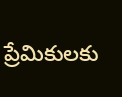ప్రేమికులకు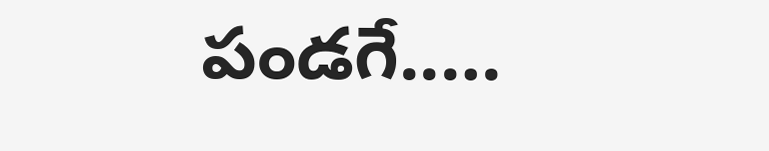పండగే..…